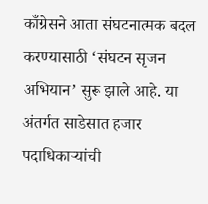काँग्रेसने आता संघटनात्मक बदल करण्यासाठी ‘संघटन सृजन अभियान’ सुरू झाले आहे. या अंतर्गत साडेसात हजार पदाधिकाऱ्यांची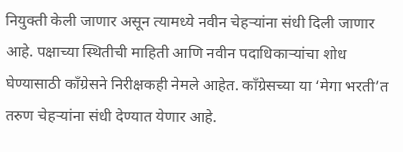नियुक्ती केली जाणार असून त्यामध्ये नवीन चेहऱ्यांना संधी दिली जाणार आहे. पक्षाच्या स्थितीची माहिती आणि नवीन पदाधिकाऱ्यांचा शोध घेण्यासाठी काँग्रेसने निरीक्षकही नेमले आहेत. काँग्रेसच्या या ‘मेगा भरती’त तरुण चेहऱ्यांना संधी देण्यात येणार आहे.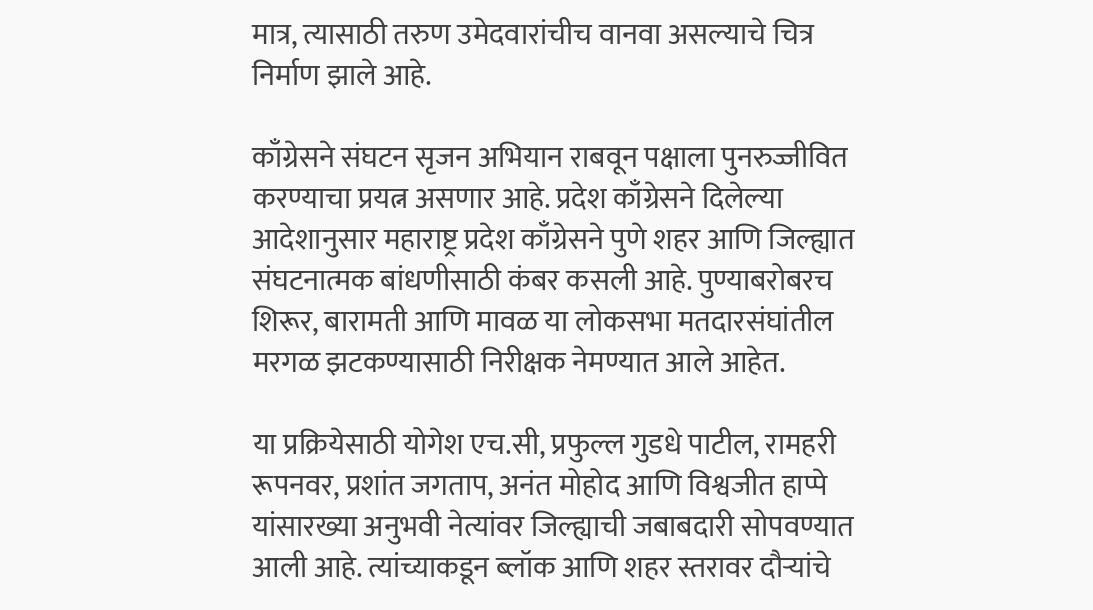मात्र, त्यासाठी तरुण उमेदवारांचीच वानवा असल्याचे चित्र निर्माण झाले आहे.

काँग्रेसने संघटन सृजन अभियान राबवून पक्षाला पुनरुज्जीवित करण्याचा प्रयत्न असणार आहे. प्रदेश काँग्रेसने दिलेल्या आदेशानुसार महाराष्ट्र प्रदेश काँग्रेसने पुणे शहर आणि जिल्ह्यात संघटनात्मक बांधणीसाठी कंबर कसली आहे. पुण्याबरोबरच शिरूर, बारामती आणि मावळ या लोकसभा मतदारसंघांतील मरगळ झटकण्यासाठी निरीक्षक नेमण्यात आले आहेत.

या प्रक्रियेसाठी योगेश एच.सी, प्रफुल्ल गुडधे पाटील, रामहरी रूपनवर, प्रशांत जगताप, अनंत मोहोद आणि विश्वजीत हाप्पे यांसारख्या अनुभवी नेत्यांवर जिल्ह्याची जबाबदारी सोपवण्यात आली आहे. त्यांच्याकडून ब्लॉक आणि शहर स्तरावर दौऱ्यांचे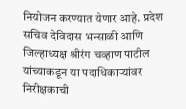नियोजन करण्यात येणार आहे. प्रदेश सचिव देविदास भन्साळी आणि जिल्हाध्यक्ष श्रीरंग चव्हाण पाटील यांच्याकडून या पदाधिकाऱ्यांवर निरीक्षकाची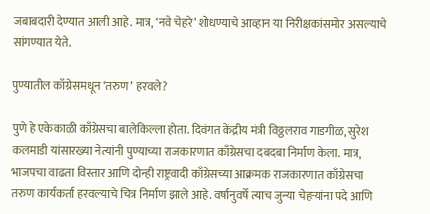जबाबदारी देण्यात आली आहे. मात्र, ‘नवे चेहरे’ शोधण्याचे आव्हान या निरीक्षकांसमोर असल्याचे सांगण्यात येते.

पुण्यातील काँग्रेसमधून ‘तरुण’ हरवले?

पुणे हे एकेकाळी काँग्रेसचा बालेकिल्ला होता. दिवंगत केंद्रीय मंत्री विठ्ठलराव गाडगीळ, सुरेश कलमाडी यांसारख्या नेत्यांनी पुण्याच्या राजकारणात काँग्रेसचा दबदबा निर्माण केला. मात्र, भाजपचा वाढता विस्तार आणि दोन्ही राष्ट्रवादी काँग्रेसच्या आक्रमक राजकारणात काँग्रेसचा तरुण कार्यकर्ता हरवल्याचे चित्र निर्माण झाले आहे. वर्षानुवर्षे त्याच जुन्या चेहऱ्यांना पदे आणि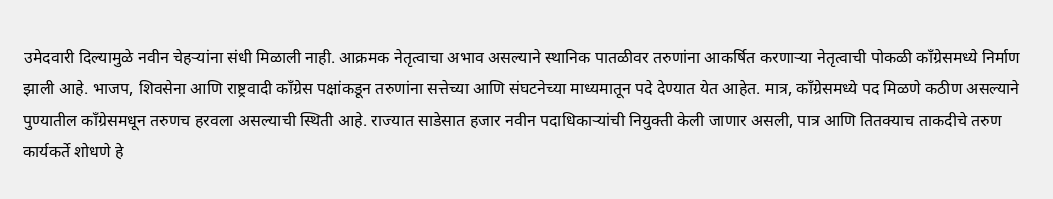उमेदवारी दिल्यामुळे नवीन चेहऱ्यांना संधी मिळाली नाही. आक्रमक नेतृत्वाचा अभाव असल्याने स्थानिक पातळीवर तरुणांना आकर्षित करणाऱ्या नेतृत्वाची पोकळी काँग्रेसमध्ये निर्माण झाली आहे. भाजप, शिवसेना आणि राष्ट्रवादी काँग्रेस पक्षांकडून तरुणांना सत्तेच्या आणि संघटनेच्या माध्यमातून पदे देण्यात येत आहेत. मात्र, काँग्रेसमध्ये पद मिळणे कठीण असल्याने पुण्यातील काँग्रेसमधून तरुणच हरवला असल्याची स्थिती आहे. राज्यात साडेसात हजार नवीन पदाधिकाऱ्यांची नियुक्ती केली जाणार असली, पात्र आणि तितक्याच ताकदीचे तरुण कार्यकर्ते शोधणे हे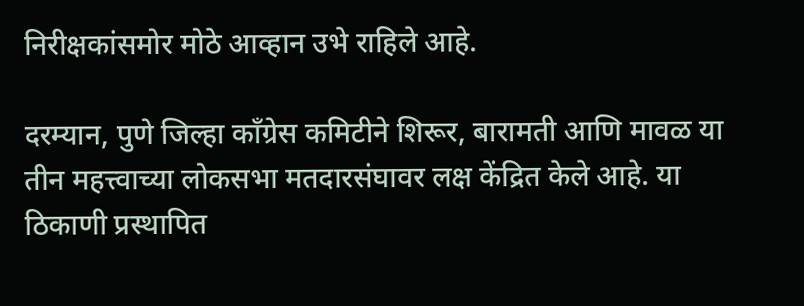निरीक्षकांसमोर मोठे आव्हान उभे राहिले आहे.

दरम्यान, पुणे जिल्हा काँग्रेस कमिटीने शिरूर, बारामती आणि मावळ या तीन महत्त्वाच्या लोकसभा मतदारसंघावर लक्ष केंद्रित केले आहे. या ठिकाणी प्रस्थापित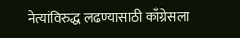नेत्यांविरुद्ध लढण्यासाठी काँग्रेसला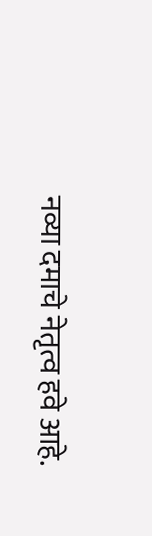नव्या दमाचे नेतृत्व हवे आहे.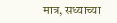मात्र, सध्याच्या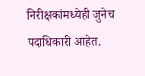निरीक्षकांमध्येही जुनेच पदाधिकारी आहेत.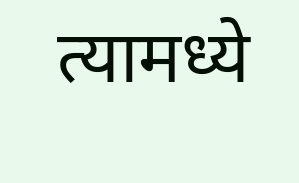त्यामध्ये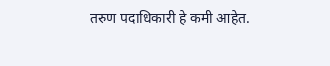तरुण पदाधिकारी हे कमी आहेत.